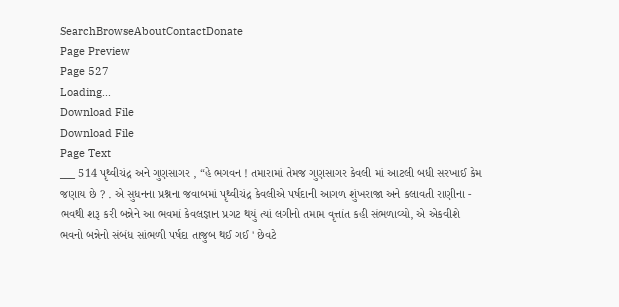SearchBrowseAboutContactDonate
Page Preview
Page 527
Loading...
Download File
Download File
Page Text
___ 514 પૃથ્વીચંદ્ર અને ગુણસાગર , “હે ભગવન ! તમારામાં તેમજ ગુણસાગર કેવલી માં આટલી બધી સરખાઈ કેમ જણાય છે ? . એ સુધનના પ્રશ્નના જવાબમાં પૃથ્વીચંદ્ર કેવલીએ પર્ષદાની આગળ શુંખરાજા અને કલાવતી રાણીના - ભવથી શરૂ કરી બન્નેને આ ભવમાં કેવલજ્ઞાન પ્રગટ થયું ત્યાં લગીનો તમામ વૃત્તાંત કહી સંભળાવ્યો, એ એકવીશે ભવનો બન્નેનો સંબંધ સાંભળી પર્ષદા તાજુબ થઈ ગઈ ' છેવટે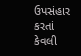ઉપસંહાર કરતાં કેવલી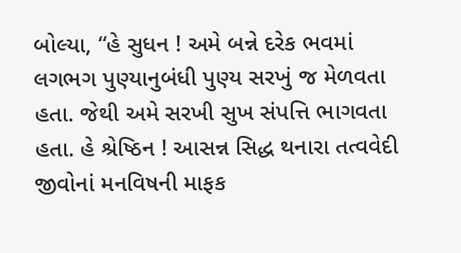બોલ્યા, “હે સુધન ! અમે બન્ને દરેક ભવમાં લગભગ પુણ્યાનુબંધી પુણ્ય સરખું જ મેળવતા હતા. જેથી અમે સરખી સુખ સંપત્તિ ભાગવતા હતા. હે શ્રેષ્ઠિન ! આસન્ન સિદ્ધ થનારા તત્વવેદી જીવોનાં મનવિષની માફક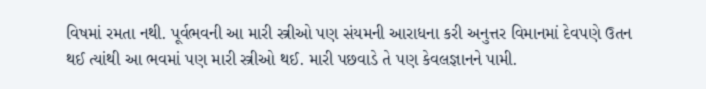વિષમાં રમતા નથી. પૂર્વભવની આ મારી સ્ત્રીઓ પણ સંયમની આરાધના કરી અનુત્તર વિમાનમાં દેવપણે ઉતન થઈ ત્યાંથી આ ભવમાં પણ મારી સ્ત્રીઓ થઈ. મારી પછવાડે તે પણ કેવલજ્ઞાનને પામી.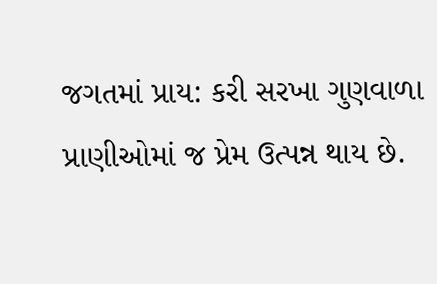જગતમાં પ્રાય: કરી સરખા ગુણવાળા પ્રાણીઓમાં જ પ્રેમ ઉત્પન્ન થાય છે.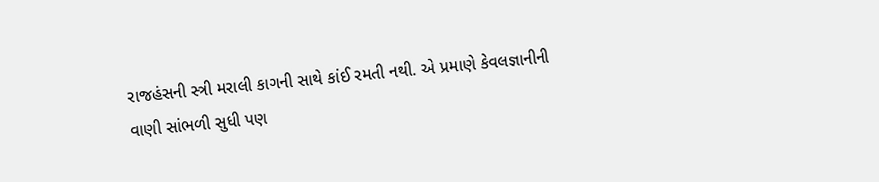રાજહંસની સ્ત્રી મરાલી કાગની સાથે કાંઈ રમતી નથી. એ પ્રમાણે કેવલજ્ઞાનીની વાણી સાંભળી સુધી પણ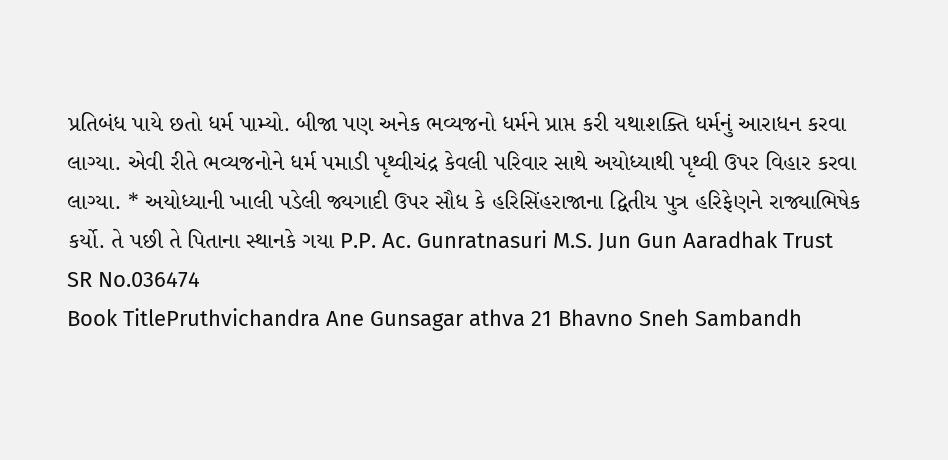પ્રતિબંધ પાયે છતો ધર્મ પામ્યો. બીજા પણ અનેક ભવ્યજનો ધર્મને પ્રાપ્ત કરી યથાશક્તિ ધર્મનું આરાધન કરવા લાગ્યા. એવી રીતે ભવ્યજનોને ધર્મ પમાડી પૃથ્વીચંદ્ર કેવલી પરિવાર સાથે અયોધ્યાથી પૃથ્વી ઉપર વિહાર કરવા લાગ્યા. * અયોધ્યાની ખાલી પડેલી જ્યગાદી ઉપર સૌધ કે હરિસિંહરાજાના દ્વિતીય પુત્ર હરિફેણને રાજ્યાભિષેક કર્યો. તે પછી તે પિતાના સ્થાનકે ગયા P.P. Ac. Gunratnasuri M.S. Jun Gun Aaradhak Trust
SR No.036474
Book TitlePruthvichandra Ane Gunsagar athva 21 Bhavno Sneh Sambandh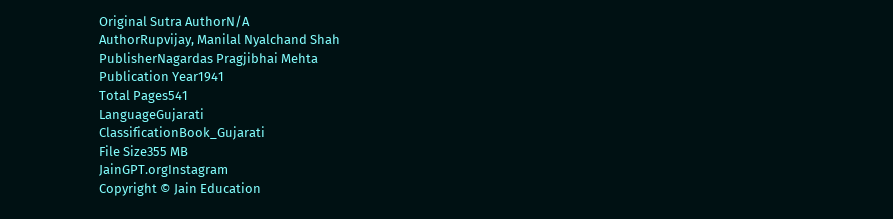Original Sutra AuthorN/A
AuthorRupvijay, Manilal Nyalchand Shah
PublisherNagardas Pragjibhai Mehta
Publication Year1941
Total Pages541
LanguageGujarati
ClassificationBook_Gujarati
File Size355 MB
JainGPT.orgInstagram
Copyright © Jain Education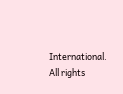International. All rights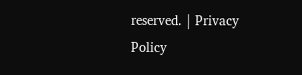reserved. | Privacy Policy